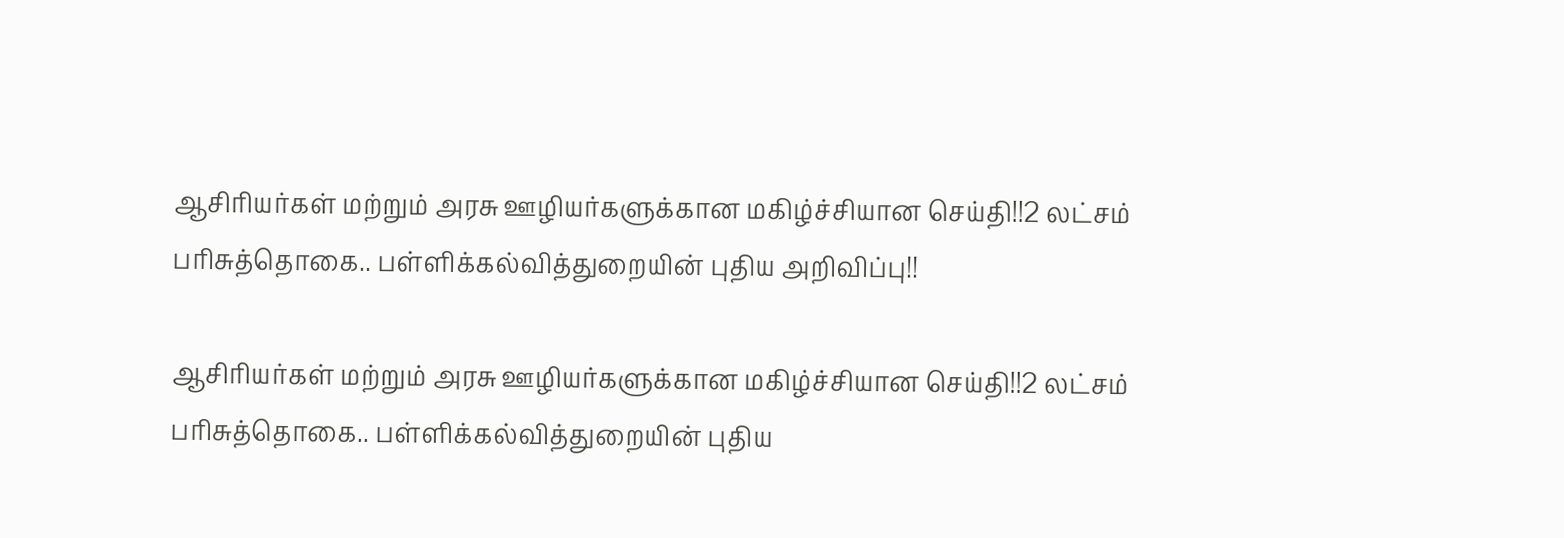ஆசிரியர்கள் மற்றும் அரசு ஊழியர்களுக்கான மகிழ்ச்சியான செய்தி!!2 லட்சம் பரிசுத்தொகை.. பள்ளிக்கல்வித்துறையின் புதிய அறிவிப்பு!!

ஆசிரியர்கள் மற்றும் அரசு ஊழியர்களுக்கான மகிழ்ச்சியான செய்தி!!2 லட்சம் பரிசுத்தொகை.. பள்ளிக்கல்வித்துறையின் புதிய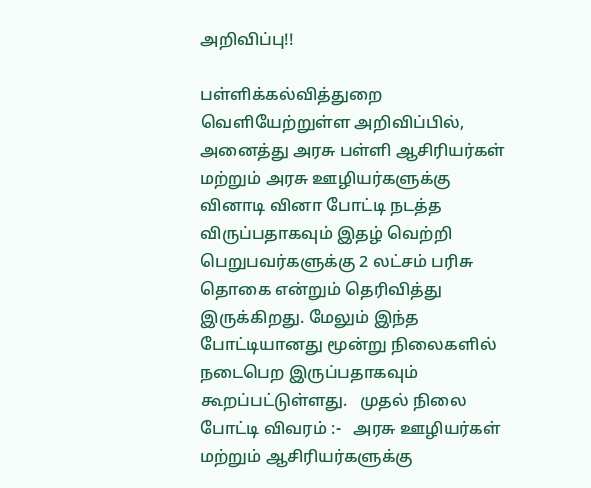அறிவிப்பு!!

பள்ளிக்கல்வித்துறை வெளியேற்றுள்ள அறிவிப்பில், அனைத்து அரசு பள்ளி ஆசிரியர்கள் மற்றும் அரசு ஊழியர்களுக்கு வினாடி வினா போட்டி நடத்த விருப்பதாகவும் இதழ் வெற்றி பெறுபவர்களுக்கு 2 லட்சம் பரிசு தொகை என்றும் தெரிவித்து இருக்கிறது. மேலும் இந்த போட்டியானது மூன்று நிலைகளில் நடைபெற இருப்பதாகவும் கூறப்பட்டுள்ளது.   முதல் நிலை போட்டி விவரம் :-   அரசு ஊழியர்கள் மற்றும் ஆசிரியர்களுக்கு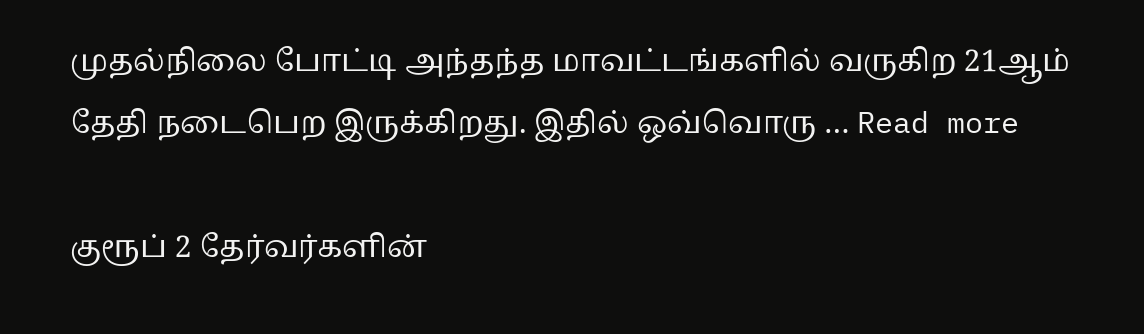முதல்நிலை போட்டி அந்தந்த மாவட்டங்களில் வருகிற 21ஆம் தேதி நடைபெற இருக்கிறது. இதில் ஒவ்வொரு … Read more

குரூப் 2 தேர்வர்களின்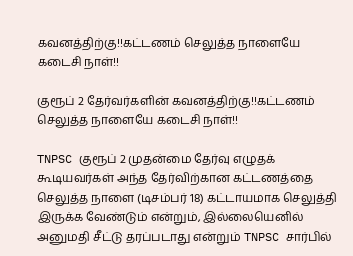கவனத்திற்கு!!கட்டணம் செலுத்த நாளையே கடைசி நாள்!!

குரூப் 2 தேர்வர்களின் கவனத்திற்கு!!கட்டணம் செலுத்த நாளையே கடைசி நாள்!!

TNPSC குரூப் 2 முதன்மை தேர்வு எழுதக் கூடியவர்கள் அந்த தேர்விற்கான கட்டணத்தை செலுத்த நாளை (டிசம்பர் 18) கட்டாயமாக செலுத்தி இருக்க வேண்டும் என்றும், இல்லையெனில் அனுமதி சீட்டு தரப்படாது என்றும் TNPSC சார்பில்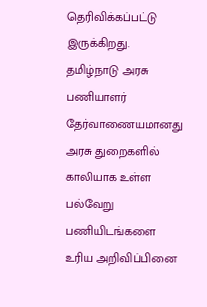தெரிவிக்கப்பட்டு இருக்கிறது.   தமிழ்நாடு அரசு பணியாளர் தேர்வாணையமானது அரசு துறைகளில் காலியாக உள்ள பல்வேறு பணியிடங்களை உரிய அறிவிப்பினை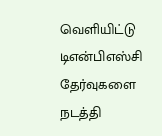வெளியிட்டு டிஎன்பிஎஸ்சி தேர்வுகளை நடத்தி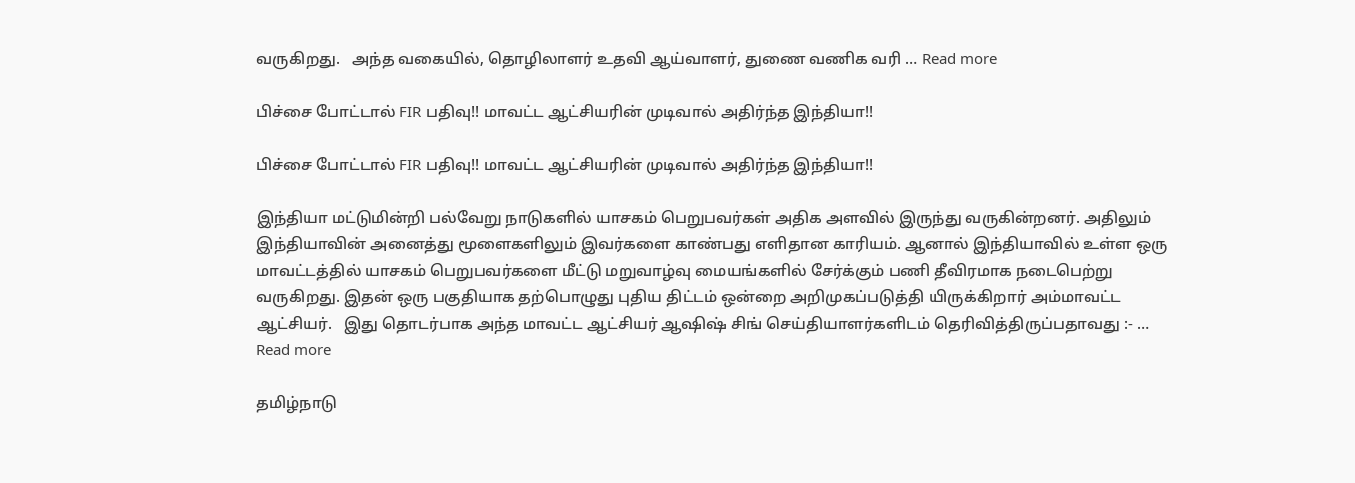வருகிறது.   அந்த வகையில், தொழிலாளர் உதவி ஆய்வாளர், துணை வணிக வரி … Read more

பிச்சை போட்டால் FIR பதிவு!! மாவட்ட ஆட்சியரின் முடிவால் அதிர்ந்த இந்தியா!!

பிச்சை போட்டால் FIR பதிவு!! மாவட்ட ஆட்சியரின் முடிவால் அதிர்ந்த இந்தியா!!

இந்தியா மட்டுமின்றி பல்வேறு நாடுகளில் யாசகம் பெறுபவர்கள் அதிக அளவில் இருந்து வருகின்றனர். அதிலும் இந்தியாவின் அனைத்து மூளைகளிலும் இவர்களை காண்பது எளிதான காரியம். ஆனால் இந்தியாவில் உள்ள ஒரு மாவட்டத்தில் யாசகம் பெறுபவர்களை மீட்டு மறுவாழ்வு மையங்களில் சேர்க்கும் பணி தீவிரமாக நடைபெற்று வருகிறது. இதன் ஒரு பகுதியாக தற்பொழுது புதிய திட்டம் ஒன்றை அறிமுகப்படுத்தி யிருக்கிறார் அம்மாவட்ட ஆட்சியர்.   இது தொடர்பாக அந்த மாவட்ட ஆட்சியர் ஆஷிஷ் சிங் செய்தியாளர்களிடம் தெரிவித்திருப்பதாவது :- … Read more

தமிழ்நாடு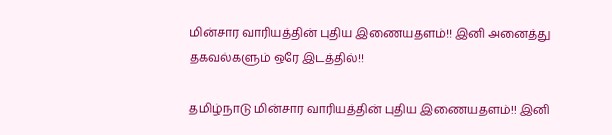மின்சார வாரியத்தின் புதிய இணையதளம்!! இனி அனைத்து தகவல்களும் ஒரே இடத்தில்!!

தமிழ்நாடு மின்சார வாரியத்தின் புதிய இணையதளம்!! இனி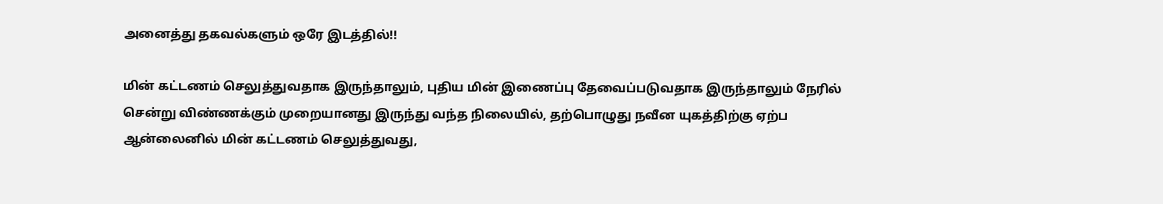அனைத்து தகவல்களும் ஒரே இடத்தில்!!

மின் கட்டணம் செலுத்துவதாக இருந்தாலும், புதிய மின் இணைப்பு தேவைப்படுவதாக இருந்தாலும் நேரில் சென்று விண்ணக்கும் முறையானது இருந்து வந்த நிலையில், தற்பொழுது நவீன யுகத்திற்கு ஏற்ப ஆன்லைனில் மின் கட்டணம் செலுத்துவது,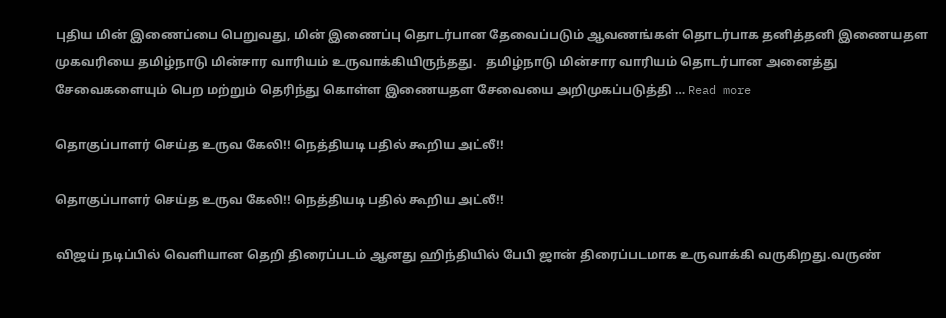புதிய மின் இணைப்பை பெறுவது, மின் இணைப்பு தொடர்பான தேவைப்படும் ஆவணங்கள் தொடர்பாக தனித்தனி இணையதள முகவரியை தமிழ்நாடு மின்சார வாரியம் உருவாக்கியிருந்தது.   தமிழ்நாடு மின்சார வாரியம் தொடர்பான அனைத்து சேவைகளையும் பெற மற்றும் தெரிந்து கொள்ள இணையதள சேவையை அறிமுகப்படுத்தி … Read more

தொகுப்பாளர் செய்த உருவ கேலி!! நெத்தியடி பதில் கூறிய அட்லீ!!

தொகுப்பாளர் செய்த உருவ கேலி!! நெத்தியடி பதில் கூறிய அட்லீ!!

விஜய் நடிப்பில் வெளியான தெறி திரைப்படம் ஆனது ஹிந்தியில் பேபி ஜான் திரைப்படமாக உருவாக்கி வருகிறது.வருண்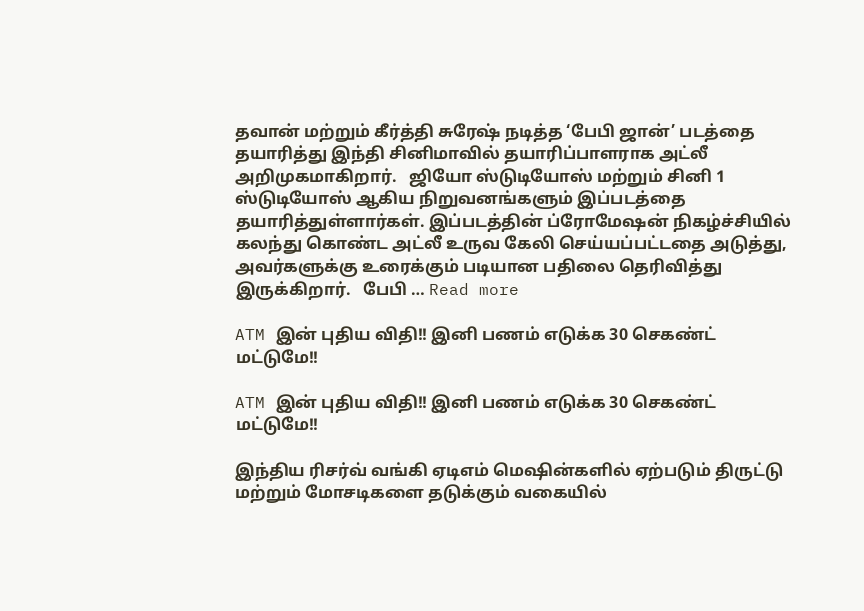தவான் மற்றும் கீர்த்தி சுரேஷ் நடித்த ‘பேபி ஜான்’ படத்தை தயாரித்து இந்தி சினிமாவில் தயாரிப்பாளராக அட்லீ அறிமுகமாகிறார்.   ஜியோ ஸ்டுடியோஸ் மற்றும் சினி 1 ஸ்டுடியோஸ் ஆகிய நிறுவனங்களும் இப்படத்தை தயாரித்துள்ளார்கள். இப்படத்தின் ப்ரோமேஷன் நிகழ்ச்சியில் கலந்து கொண்ட அட்லீ உருவ கேலி செய்யப்பட்டதை அடுத்து, அவர்களுக்கு உரைக்கும் படியான பதிலை தெரிவித்து இருக்கிறார்.   பேபி … Read more

ATM இன் புதிய விதி!! இனி பணம் எடுக்க 30 செகண்ட் மட்டுமே!!

ATM இன் புதிய விதி!! இனி பணம் எடுக்க 30 செகண்ட் மட்டுமே!!

இந்திய ரிசர்வ் வங்கி ஏடிஎம் மெஷின்களில் ஏற்படும் திருட்டு மற்றும் மோசடிகளை தடுக்கும் வகையில்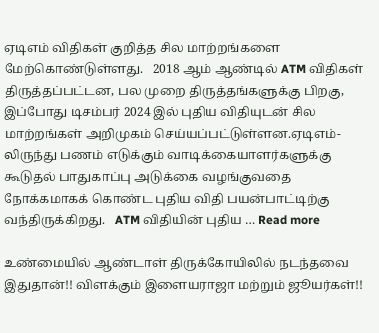ஏடிஎம் விதிகள் குறித்த சில மாற்றங்களை மேற்கொண்டுள்ளது.   2018 ஆம் ஆண்டில் ATM விதிகள் திருத்தப்பட்டன, பல முறை திருத்தங்களுக்கு பிறகு, இப்போது டிசம்பர் 2024 இல் புதிய விதியுடன் சில மாற்றங்கள் அறிமுகம் செய்யப்பட்டுள்ளன.ஏடிஎம்-லிருந்து பணம் எடுக்கும் வாடிக்கையாளர்களுக்கு கூடுதல் பாதுகாப்பு அடுக்கை வழங்குவதை நோக்கமாகக் கொண்ட புதிய விதி பயன்பாட்டிற்கு வந்திருக்கிறது.   ATM விதியின் புதிய … Read more

உண்மையில் ஆண்டாள் திருக்கோயிலில் நடந்தவை இதுதான்!! விளக்கும் இளையராஜா மற்றும் ஜூயர்கள்!!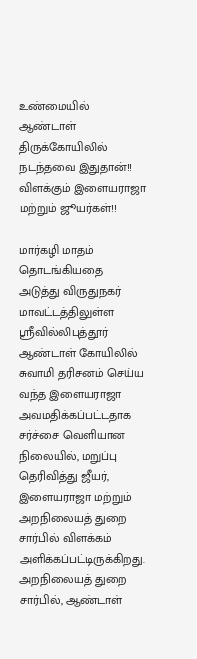உண்மையில் ஆண்டாள் திருக்கோயிலில் நடந்தவை இதுதான்!! விளக்கும் இளையராஜா மற்றும் ஜூயர்கள்!!

மார்கழி மாதம் தொடங்கியதை அடுத்து விருதுநகர் மாவட்டத்திலுள்ள ஸ்ரீவில்லிபுத்தூர் ஆண்டாள் கோயிலில் சுவாமி தரிசனம் செய்ய வந்த இளையராஜா அவமதிக்கப்பட்டதாக சர்ச்சை வெளியான நிலையில், மறுப்பு தெரிவித்து ஜீயர், இளையராஜா மற்றும் அறநிலையத் துறை சார்பில் விளக்கம் அளிக்கப்பட்டிருக்கிறது.   அறநிலையத் துறை சார்பில், ஆண்டாள்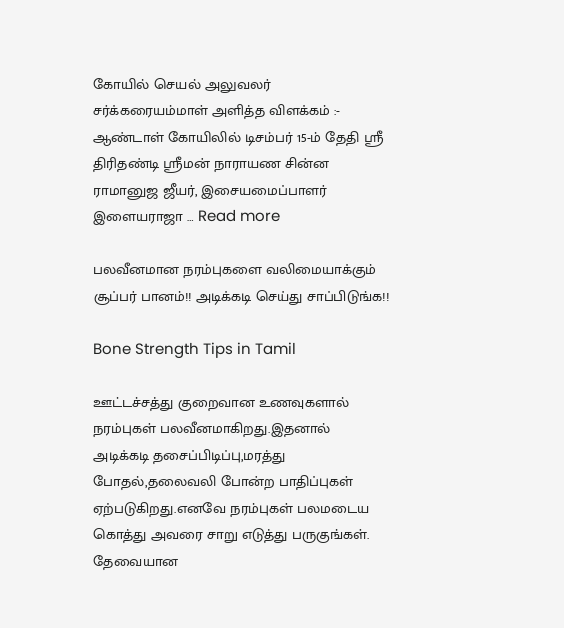கோயில் செயல் அலுவலர் சர்க்கரையம்மாள் அளித்த விளக்கம் :-   ஆண்டாள் கோயிலில் டிசம்பர் 15-ம் தேதி ஸ்ரீ திரிதண்டி ஸ்ரீமன் நாராயண சின்ன ராமானுஜ ஜீயர், இசையமைப்பாளர் இளையராஜா … Read more

பலவீனமான நரம்புகளை வலிமையாக்கும் சூப்பர் பானம்!! அடிக்கடி செய்து சாப்பிடுங்க!!

Bone Strength Tips in Tamil

ஊட்டச்சத்து குறைவான உணவுகளால் நரம்புகள் பலவீனமாகிறது.இதனால் அடிக்கடி தசைப்பிடிப்பு,மரத்து போதல்,தலைவலி போன்ற பாதிப்புகள் ஏற்படுகிறது.எனவே நரம்புகள் பலமடைய கொத்து அவரை சாறு எடுத்து பருகுங்கள்.   தேவையான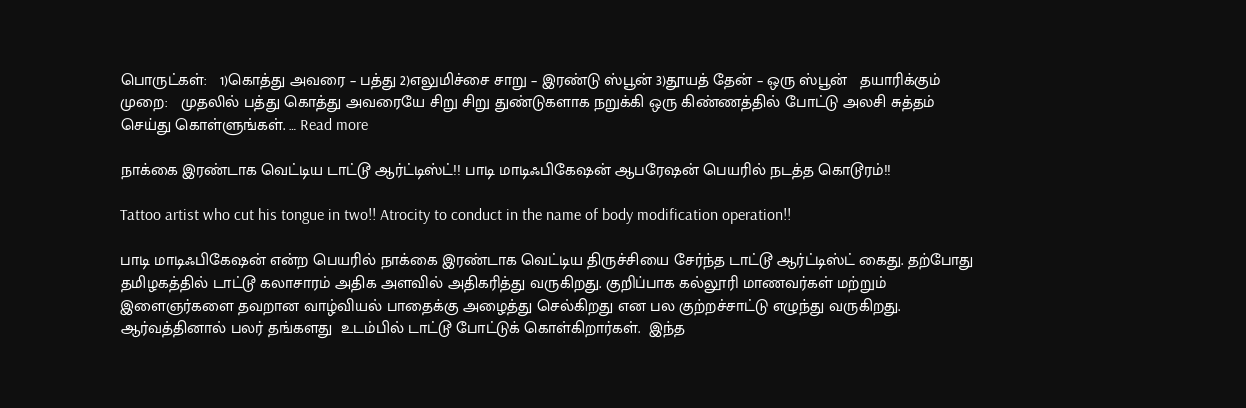பொருட்கள்:   1)கொத்து அவரை – பத்து 2)எலுமிச்சை சாறு – இரண்டு ஸ்பூன் 3)தூயத் தேன் – ஒரு ஸ்பூன்   தயாரிக்கும் முறை:   முதலில் பத்து கொத்து அவரையே சிறு சிறு துண்டுகளாக நறுக்கி ஒரு கிண்ணத்தில் போட்டு அலசி சுத்தம் செய்து கொள்ளுங்கள். … Read more

நாக்கை இரண்டாக வெட்டிய டாட்டூ ஆர்ட்டிஸ்ட்!! பாடி மாடிஃபிகேஷன் ஆபரேஷன் பெயரில் நடத்த கொடூரம்!!

Tattoo artist who cut his tongue in two!! Atrocity to conduct in the name of body modification operation!!

பாடி மாடிஃபிகேஷன் என்ற பெயரில் நாக்கை இரண்டாக வெட்டிய திருச்சியை சேர்ந்த டாட்டூ ஆர்ட்டிஸ்ட் கைது. தற்போது தமிழகத்தில் டாட்டூ கலாசாரம் அதிக அளவில் அதிகரித்து வருகிறது. குறிப்பாக கல்லூரி மாணவர்கள் மற்றும்  இளைஞர்களை தவறான வாழ்வியல் பாதைக்கு அழைத்து செல்கிறது என பல குற்றச்சாட்டு எழுந்து வருகிறது. ஆர்வத்தினால் பலர் தங்களது  உடம்பில் டாட்டூ போட்டுக் கொள்கிறார்கள்.  இந்த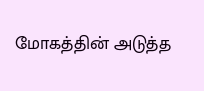மோகத்தின் அடுத்த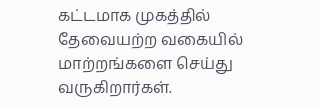கட்டமாக முகத்தில் தேவையற்ற வகையில் மாற்றங்களை செய்து வருகிறார்கள்.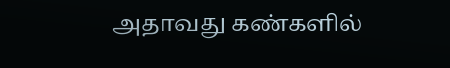அதாவது கண்களில்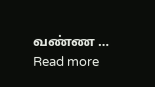வண்ண … Read more